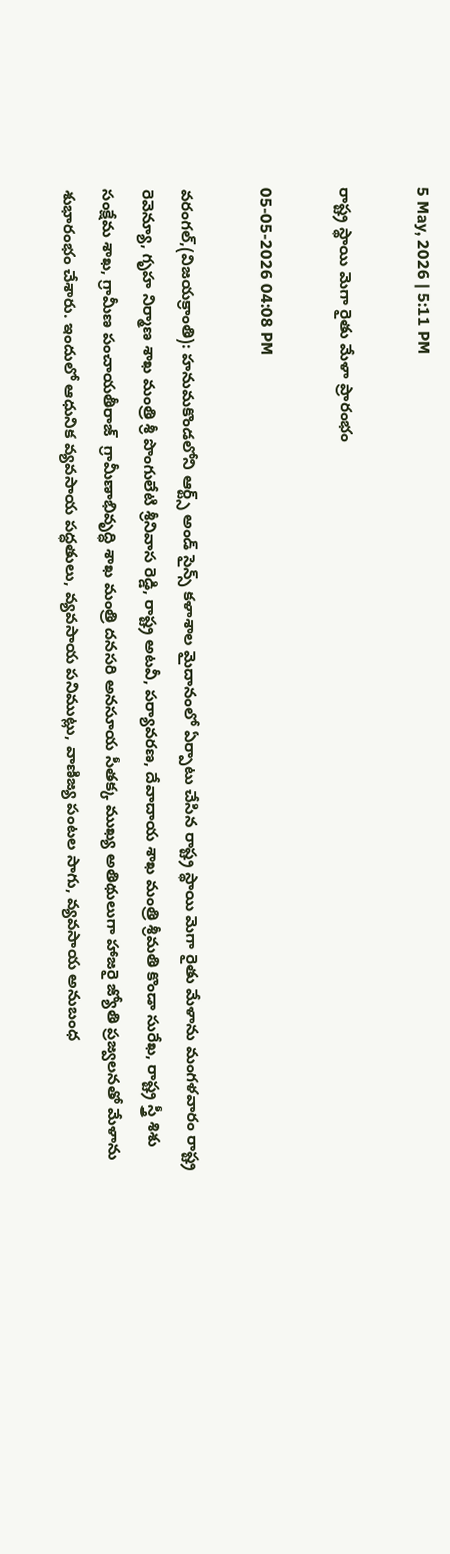5 May, 2026 | 5:11 PM

రాష్ట్ర స్థాయి మెగా రైతు మేళా ప్రారంభం

05-05-2026 04:08 PM

వరంగల్,(విజయక్రాంతి): హనుమకొండలోని ఆర్ట్స్ అండ్ సైన్స్ కళాశాల మైదానంలో ఏర్పాటు చేసిన రాష్ట్ర స్థాయి మెగా రైతు మేళాను మంగళవారం రాష్ట్ర రెవెన్యూ, గృహ నిర్మాణ శాఖ మంత్రి శ్రీ పొంగులేటి శ్రీనివాస రెడ్డి, రాష్ట్ర అటవీ, పర్యావరణ, దేవాదాయ శాఖ మంత్రి శ్రీమతి కొండా సురేఖ, రాష్ట్ర స్త్రీ శిశు సంక్షేమ శాఖ, గ్రామీణ పంచాయతీరాజ్  గ్రామీణాభివృద్ధి శాఖ మంత్రి దనసరి అనసూయ సీతక్క ముఖ్య అతిథులుగా హాజరై జ్యోతి ప్రజ్వలనతో మేళాను శుభారంభం చేశారు. ఇందులో ఆధునిక వ్యవసాయ పద్ధతులు, వ్యవసాయ పనిముట్లు, వాణిజ్య పంటల సాగు, వ్యవసాయ అనుబంధ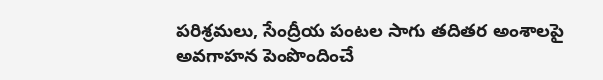పరిశ్రమలు, సేంద్రీయ పంటల సాగు తదితర అంశాలపై అవగాహన పెంపొందించే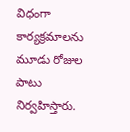విధంగా కార్యక్రమాలను మూడు రోజుల పాటు నిర్వహిస్తారు.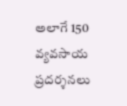అలాగే 150 వ్యవసాయ ప్రదర్శనలు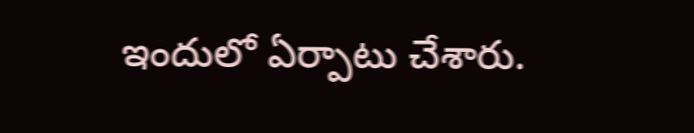ఇందులో ఏర్పాటు చేశారు.